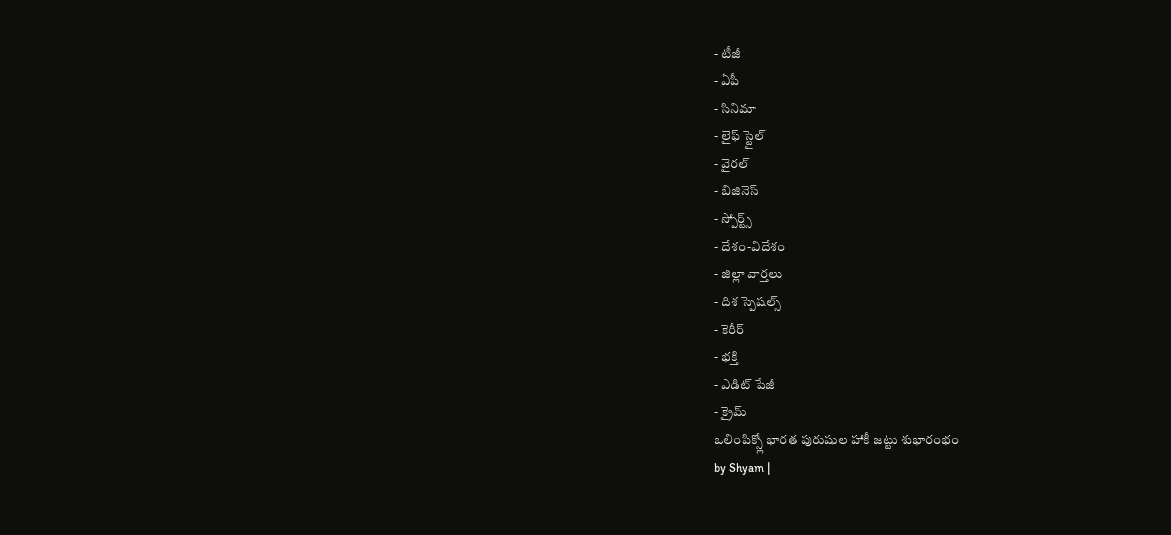- టీజీ
- ఏపీ
- సినిమా
- లైఫ్ స్టైల్
- వైరల్
- బిజినెస్
- స్పోర్ట్స్
- దేశం-విదేశం
- జిల్లా వార్తలు
- దిశ స్పెషల్స్
- కెరీర్
- భక్తి
- ఎడిట్ పేజీ
- క్రైమ్
ఒలింపిక్స్లో భారత పురుషుల హాకీ జట్టు శుభారంభం
by Shyam |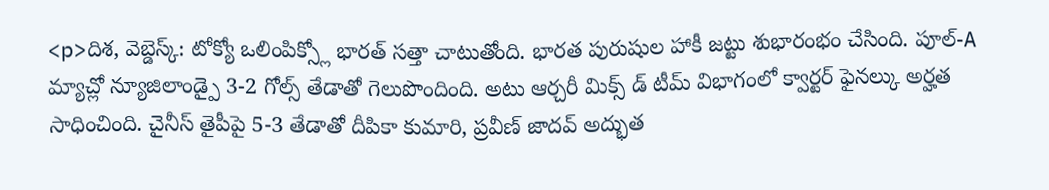<p>దిశ, వెబ్డెస్క్: టోక్యో ఒలింపిక్స్లో భారత్ సత్తా చాటుతోంది. భారత పురుషుల హాకీ జట్టు శుభారంభం చేసింది. పూల్-A మ్యాచ్లో న్యూజిలాండ్పై 3-2 గోల్స్ తేడాతో గెలుపొందింది. అటు ఆర్చరీ మిక్స్ డ్ టీమ్ విభాగంలో క్వార్టర్ ఫైనల్కు అర్హత సాధించింది. చైనీస్ తైపీపై 5-3 తేడాతో దీపికా కుమారి, ప్రవీణ్ జాదవ్ అద్భుత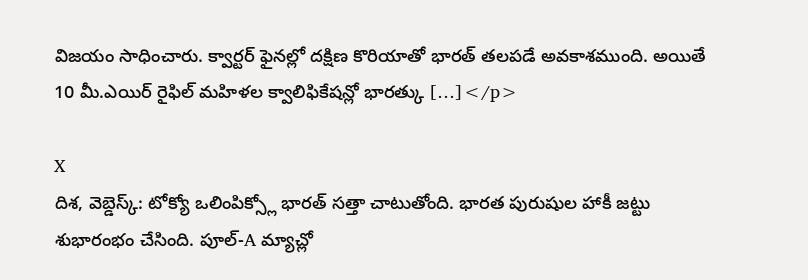విజయం సాధించారు. క్వార్టర్ ఫైనల్లో దక్షిణ కొరియాతో భారత్ తలపడే అవకాశముంది. అయితే 10 మీ.ఎయిర్ రైఫిల్ మహిళల క్వాలిఫికేషన్లో భారత్కు […]</p>

X
దిశ, వెబ్డెస్క్: టోక్యో ఒలింపిక్స్లో భారత్ సత్తా చాటుతోంది. భారత పురుషుల హాకీ జట్టు శుభారంభం చేసింది. పూల్-A మ్యాచ్లో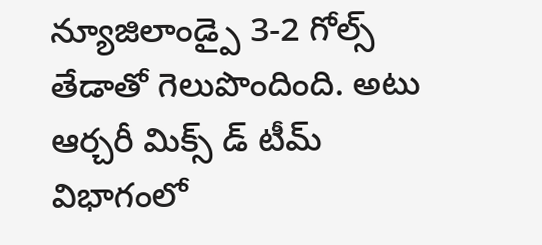న్యూజిలాండ్పై 3-2 గోల్స్ తేడాతో గెలుపొందింది. అటు ఆర్చరీ మిక్స్ డ్ టీమ్ విభాగంలో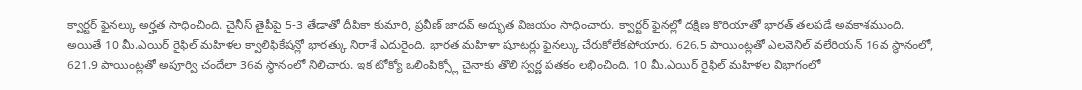క్వార్టర్ ఫైనల్కు అర్హత సాధించింది. చైనీస్ తైపీపై 5-3 తేడాతో దీపికా కుమారి, ప్రవీణ్ జాదవ్ అద్భుత విజయం సాధించారు. క్వార్టర్ ఫైనల్లో దక్షిణ కొరియాతో భారత్ తలపడే అవకాశముంది.
అయితే 10 మీ.ఎయిర్ రైఫిల్ మహిళల క్వాలిఫికేషన్లో భారత్కు నిరాశే ఎదురైంది. భారత మహిళా షూటర్లు ఫైనల్కు చేరుకోలేకపోయారు. 626.5 పాయింట్లతో ఎలవెనిల్ వలేరియన్ 16వ స్థానంలో, 621.9 పాయింట్లతో అపూర్వి చందేలా 36వ స్థానంలో నిలిచారు. ఇక టోక్యో ఒలింపిక్స్లో చైనాకు తొలి స్వర్ణ పతకం లభించింది. 10 మీ.ఎయిర్ రైఫిల్ మహిళల విభాగంలో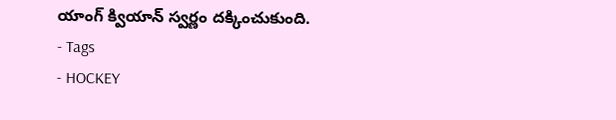యాంగ్ క్వియాన్ స్వర్ణం దక్కించుకుంది.
- Tags
- HOCKEY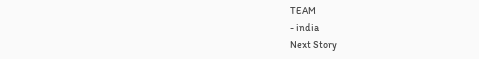TEAM
- india
Next Story